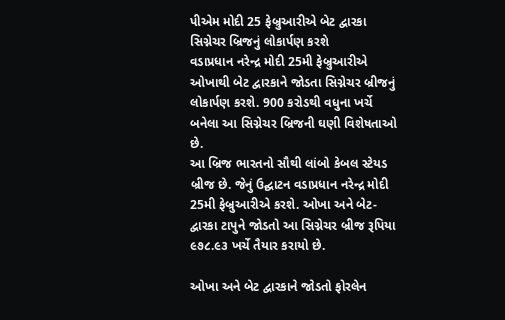પીએમ મોદી 25 ફેબ્રુઆરીએ બેટ દ્વારકા સિગ્નેચર બ્રિજનું લોકાર્પણ કરશે
વડાપ્રધાન નરેન્દ્ર મોદી 25મી ફેબ્રુઆરીએ ઓખાથી બેટ દ્વારકાને જોડતા સિગ્નેચર બ્રીજનું લોકાર્પણ કરશે. 900 કરોડથી વધુના ખર્ચે બનેલા આ સિગ્નેચર બ્રિજની ઘણી વિશેષતાઓ છે.
આ બ્રિજ ભારતનો સૌથી લાંબો કેબલ સ્ટેયડ બ્રીજ છે. જેનું ઉદ્ઘાટન વડાપ્રધાન નરેન્દ્ર મોદી 25મી ફેબ્રુઆરીએ કરશે. ઓખા અને બેટ-દ્વારકા ટાપુને જોડતો આ સિગ્નેચર બ્રીજ રૂપિયા ૯૭૮.૯૩ ખર્ચે તૈયાર કરાયો છે.

ઓખા અને બેટ દ્વારકાને જોડતો ફોરલેન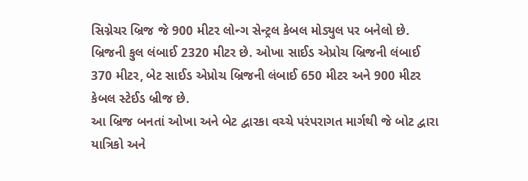સિગ્નેચર બ્રિજ જે 900 મીટર લોન્ગ સેન્ટ્રલ કેબલ મોડ્યુલ પર બનેલો છે. બ્રિજની કુલ લંબાઈ 2320 મીટર છે. ઓખા સાઈડ એપ્રોચ બ્રિજની લંબાઈ 370 મીટર, બેટ સાઈડ એપ્રોચ બ્રિજની લંબાઈ 650 મીટર અને 900 મીટર કેબલ સ્ટેઈડ બ્રીજ છે.
આ બ્રિજ બનતાં ઓખા અને બેટ દ્વારકા વચ્ચે પરંપરાગત માર્ગથી જે બોટ દ્વારા યાત્રિકો અને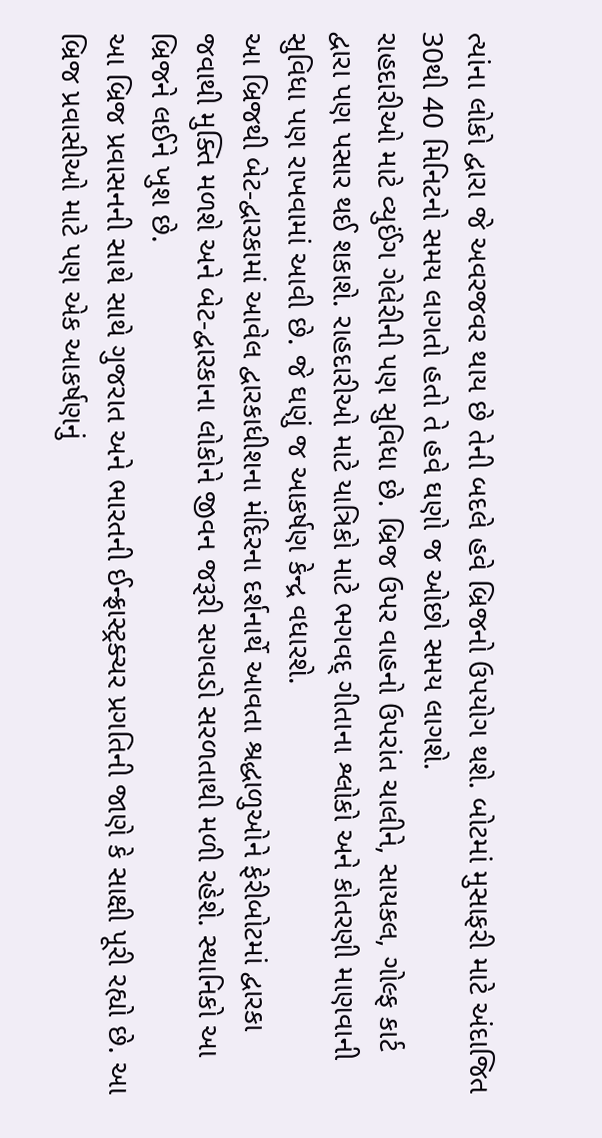ત્યાંના લોકો દ્વારા જે અવરજવર થાય છે તેની બદલે હવે બ્રિજનો ઉપયોગ થશે. બોટમાં મુસાફરી માટે અંદાજિત 30થી 40 મિનિટનો સમય લાગતો હતો તે હવે ઘણો જ ઓછો સમય લાગશે.
રાહદારીઓ માટે વ્યુઈંગ ગેલેરીની પણ સુવિધા છે. બ્રિજ ઉપર વાહનો ઉપરાંત ચાલીને, સાયકલ, ગોલ્ફ કાર્ટ દ્વારા પણ પસાર થઈ શકાશે. રાહદારીઓ માટે યાત્રિકો માટે ભગવદ્ ગીતાના શ્લોકો અને કોતરણી માણવાની સુવિધા પણ રાખવામાં આવી છે. જે ઘણું જ આકર્ષણ કેન્દ્ર વધારશે.
આ બ્રિજથી બેટ-દ્વારકામાં આવેલ દ્વારકાધીશના મંદિરના દર્શનાર્થે આવતા શ્રદ્ધાળુઓને ફેરીબોટમાં દ્વારકા જવાથી મુક્તિ મળશે અને બેટ-દ્વારકાના લોકોને જીવન જરૂરી સગવડો સરળતાથી મળી રહેશે. સ્થાનિકો આ બ્રિજને લઈને ખુશ છે.
આ બ્રિજ પ્રવાસનની સાથે સાથે ગુજરાત અને ભારતની ઈન્ફ્રાસ્ટ્રક્ચર પ્રગતિની જાણે કે સાક્ષી પૂરી રહ્યો છે. આ બ્રિજ પ્રવાસીઓ માટે પણ એક આકર્ષણનું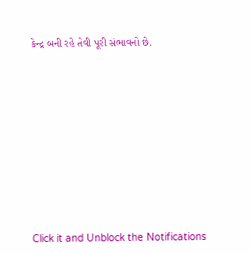કેન્દ્ર બની રહે તેવી પૂરી સંભાવનો છે.












Click it and Unblock the Notifications